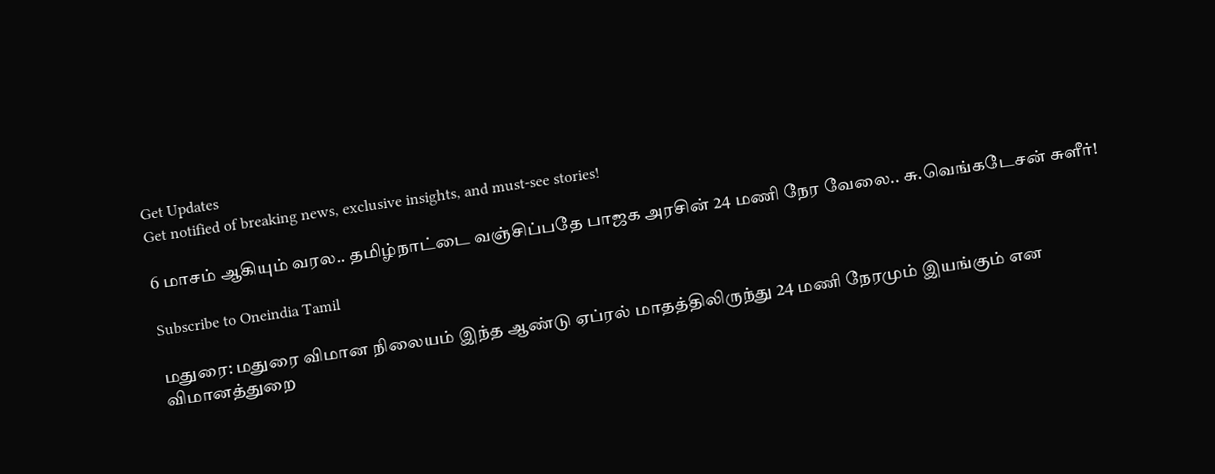Get Updates
Get notified of breaking news, exclusive insights, and must-see stories!

6 மாசம் ஆகியும் வரல.. தமிழ்நாட்டை வஞ்சிப்பதே பாஜக அரசின் 24 மணி நேர வேலை.. சு.வெங்கடேசன் சுளீர்!

Subscribe to Oneindia Tamil

மதுரை: மதுரை விமான நிலையம் இந்த ஆண்டு ஏப்ரல் மாதத்திலிருந்து 24 மணி நேரமும் இயங்கும் என விமானத்துறை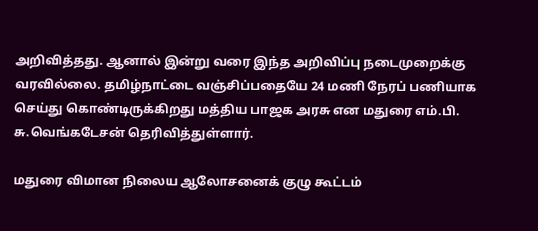அறிவித்தது. ஆனால் இன்று வரை இந்த அறிவிப்பு நடைமுறைக்கு வரவில்லை. தமிழ்நாட்டை வஞ்சிப்பதையே 24 மணி நேரப் பணியாக செய்து கொண்டிருக்கிறது மத்திய பாஜக அரசு என மதுரை எம்.பி. சு.வெங்கடேசன் தெரிவித்துள்ளார்.

மதுரை விமான நிலைய ஆலோசனைக் குழு கூட்டம்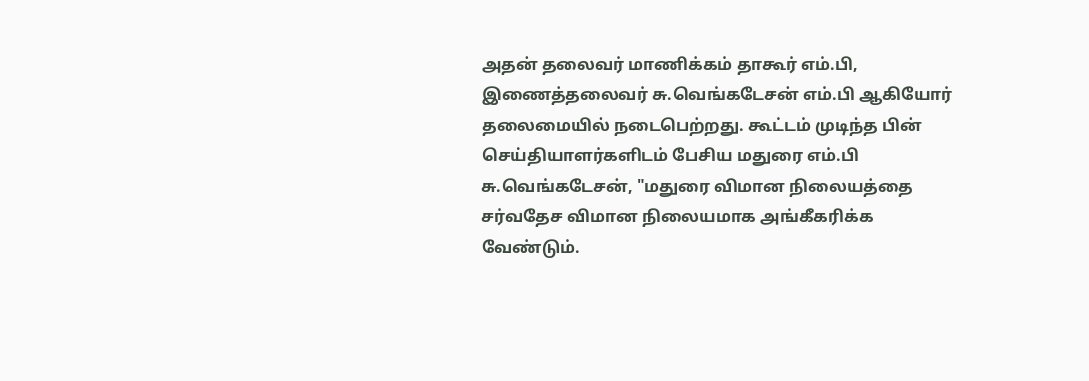அதன் தலைவர் மாணிக்கம் தாகூர் எம்.பி, இணைத்தலைவர் சு.வெங்கடேசன் எம்.பி ஆகியோர் தலைமையில் நடைபெற்றது. கூட்டம் முடிந்த பின் செய்தியாளர்களிடம் பேசிய மதுரை எம்.பி சு.வெங்கடேசன், "மதுரை விமான நிலையத்தை சர்வதேச விமான நிலையமாக அங்கீகரிக்க வேண்டும்.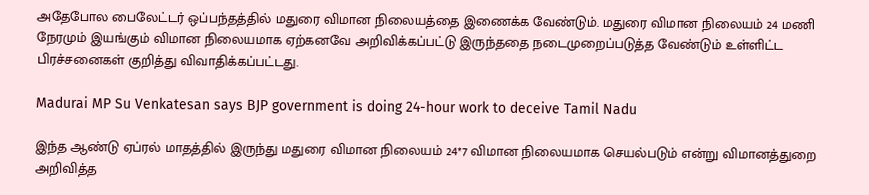அதேபோல பைலேட்டர் ஒப்பந்தத்தில் மதுரை விமான நிலையத்தை இணைக்க வேண்டும். மதுரை விமான நிலையம் 24 மணி நேரமும் இயங்கும் விமான நிலையமாக ஏற்கனவே அறிவிக்கப்பட்டு இருந்ததை நடைமுறைப்படுத்த வேண்டும் உள்ளிட்ட பிரச்சனைகள் குறித்து விவாதிக்கப்பட்டது.

Madurai MP Su Venkatesan says BJP government is doing 24-hour work to deceive Tamil Nadu

இந்த ஆண்டு ஏப்ரல் மாதத்தில் இருந்து மதுரை விமான நிலையம் 24*7 விமான நிலையமாக செயல்படும் என்று விமானத்துறை அறிவித்த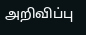அறிவிப்பு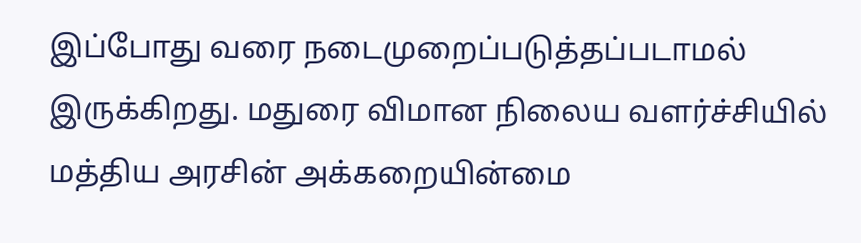இப்போது வரை நடைமுறைப்படுத்தப்படாமல் இருக்கிறது. மதுரை விமான நிலைய வளர்ச்சியில் மத்திய அரசின் அக்கறையின்மை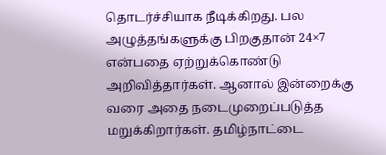தொடர்ச்சியாக நீடிக்கிறது. பல அழுத்தங்களுக்கு பிறகுதான் 24×7 என்பதை ஏற்றுக்கொண்டு அறிவித்தார்கள். ஆனால் இன்றைக்கு வரை அதை நடைமுறைப்படுத்த மறுக்கிறார்கள். தமிழ்நாட்டை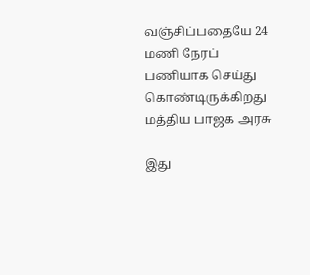வஞ்சிப்பதையே 24 மணி நேரப் பணியாக செய்து கொண்டிருக்கிறது மத்திய பாஜக அரசு

இது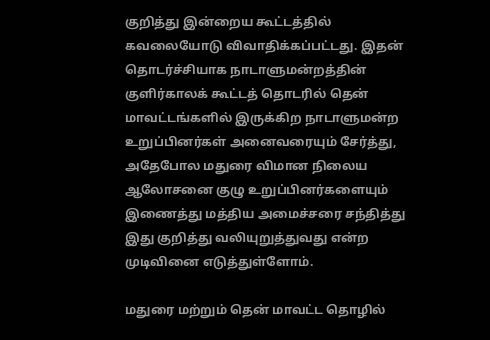குறித்து இன்றைய கூட்டத்தில் கவலையோடு விவாதிக்கப்பட்டது. இதன் தொடர்ச்சியாக நாடாளுமன்றத்தின் குளிர்காலக் கூட்டத் தொடரில் தென் மாவட்டங்களில் இருக்கிற நாடாளுமன்ற உறுப்பினர்கள் அனைவரையும் சேர்த்து, அதேபோல மதுரை விமான நிலைய ஆலோசனை குழு உறுப்பினர்களையும் இணைத்து மத்திய அமைச்சரை சந்தித்து இது குறித்து வலியுறுத்துவது என்ற முடிவினை எடுத்துள்ளோம்.

மதுரை மற்றும் தென் மாவட்ட தொழில்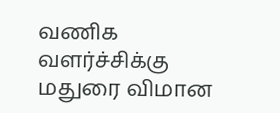வணிக வளர்ச்சிக்கு மதுரை விமான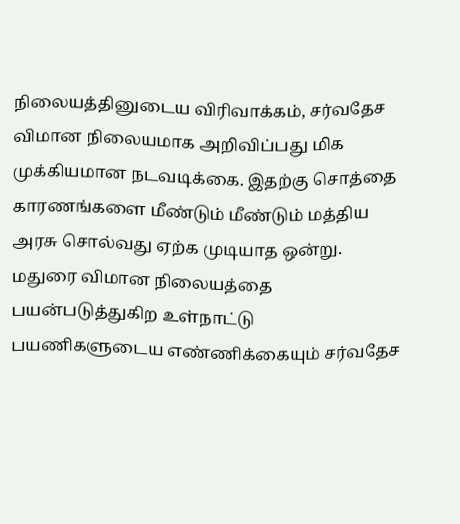நிலையத்தினுடைய விரிவாக்கம், சர்வதேச விமான நிலையமாக அறிவிப்பது மிக முக்கியமான நடவடிக்கை. இதற்கு சொத்தை காரணங்களை மீண்டும் மீண்டும் மத்திய அரசு சொல்வது ஏற்க முடியாத ஒன்று. மதுரை விமான நிலையத்தை பயன்படுத்துகிற உள்நாட்டு பயணிகளுடைய எண்ணிக்கையும் சர்வதேச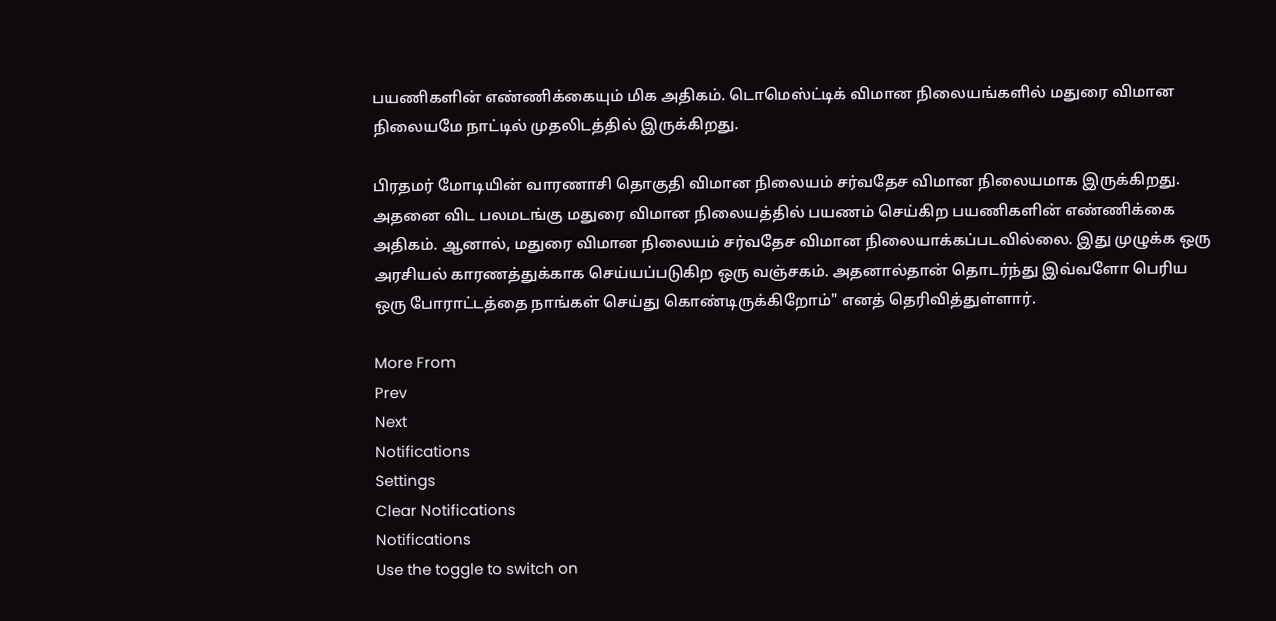பயணிகளின் எண்ணிக்கையும் மிக அதிகம். டொமெஸ்ட்டிக் விமான நிலையங்களில் மதுரை விமான நிலையமே நாட்டில் முதலிடத்தில் இருக்கிறது.

பிரதமர் மோடியின் வாரணாசி தொகுதி விமான நிலையம் சர்வதேச விமான நிலையமாக இருக்கிறது. அதனை விட பலமடங்கு மதுரை விமான நிலையத்தில் பயணம் செய்கிற பயணிகளின் எண்ணிக்கை அதிகம். ஆனால், மதுரை விமான நிலையம் சர்வதேச விமான நிலையாக்கப்படவில்லை. இது முழுக்க ஒரு அரசியல் காரணத்துக்காக செய்யப்படுகிற ஒரு வஞ்சகம். அதனால்தான் தொடர்ந்து இவ்வளோ பெரிய ஒரு போராட்டத்தை நாங்கள் செய்து கொண்டிருக்கிறோம்" எனத் தெரிவித்துள்ளார்.

More From
Prev
Next
Notifications
Settings
Clear Notifications
Notifications
Use the toggle to switch on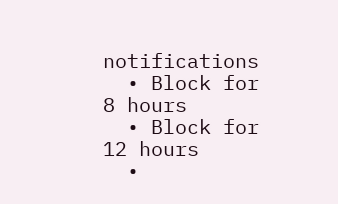notifications
  • Block for 8 hours
  • Block for 12 hours
  •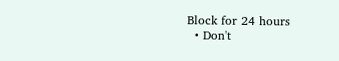Block for 24 hours
  • Don't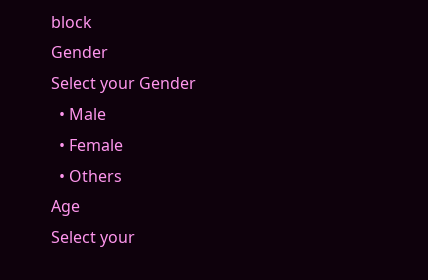block
Gender
Select your Gender
  • Male
  • Female
  • Others
Age
Select your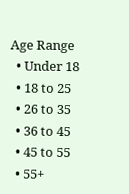Age Range
  • Under 18
  • 18 to 25
  • 26 to 35
  • 36 to 45
  • 45 to 55
  • 55+